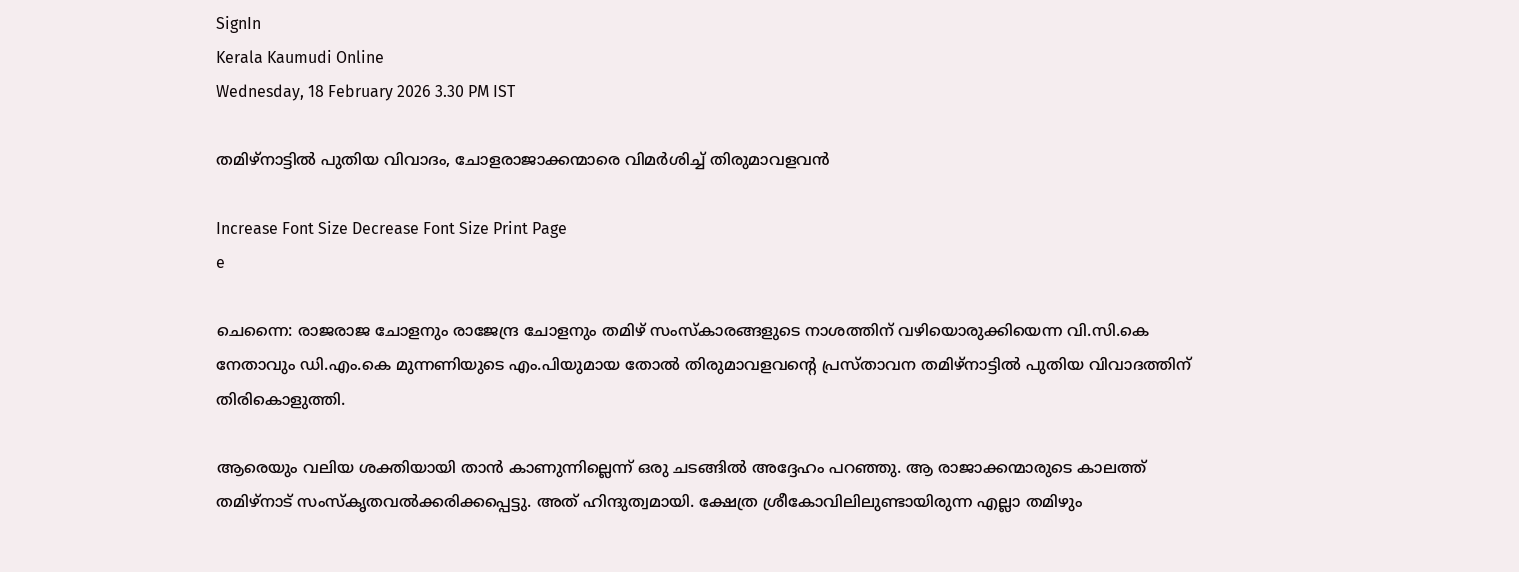SignIn
Kerala Kaumudi Online
Wednesday, 18 February 2026 3.30 PM IST

തമിഴ്നാട്ടിൽ പുതിയ വിവാദം, ചോളരാജാക്കന്മാരെ വിമർശിച്ച് തിരുമാവളവൻ

Increase Font Size Decrease Font Size Print Page
e

ചെന്നൈ: രാജരാജ ചോളനും രാജേന്ദ്ര ചോളനും തമിഴ് സംസ്‌കാരങ്ങളുടെ നാശത്തിന് വഴിയൊരുക്കിയെന്ന വി.സി.കെ നേതാവും ഡി.എം.കെ മുന്നണിയുടെ എം.പിയുമായ തോൽ തിരുമാവളവന്റെ പ്രസ്താവന തമിഴ്നാട്ടിൽ പുതിയ വിവാദത്തിന് തിരികൊളുത്തി.

ആരെയും വലിയ ശക്തിയായി താൻ കാണുന്നില്ലെന്ന് ഒരു ചടങ്ങിൽ അദ്ദേഹം പറഞ്ഞു. ആ രാജാക്കന്മാരുടെ കാലത്ത് തമിഴ്നാട് സംസ്‌കൃതവൽക്കരിക്കപ്പെട്ടു. അത് ഹിന്ദുത്വമായി. ക്ഷേത്ര ശ്രീകോവിലിലുണ്ടായിരുന്ന എല്ലാ തമിഴും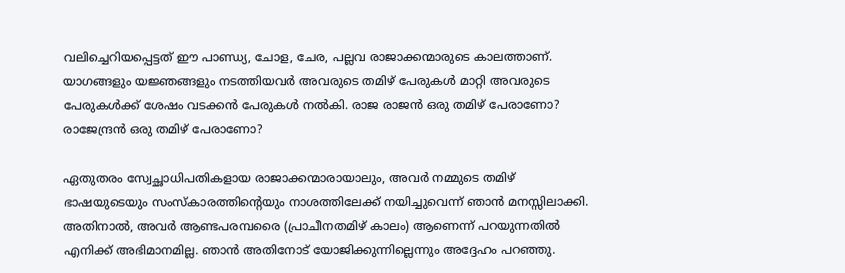വലിച്ചെറിയപ്പെട്ടത് ഈ പാണ്ഡ്യ, ചോള, ചേര, പല്ലവ രാജാക്കന്മാരുടെ കാലത്താണ്. യാഗങ്ങളും യജ്ഞങ്ങളും നടത്തിയവർ അവരുടെ തമിഴ് പേരുകൾ മാറ്റി അവരുടെ പേരുകൾക്ക് ശേഷം വടക്കൻ പേരുകൾ നൽകി. രാജ രാജൻ ഒരു തമിഴ് പേരാണോ? രാജേന്ദ്രൻ ഒരു തമിഴ് പേരാണോ?

ഏതുതരം സ്വേച്ഛാധിപതികളായ രാജാക്കന്മാരായാലും, അവർ നമ്മുടെ തമിഴ് ഭാഷയുടെയും സംസ്‌കാരത്തിന്റെയും നാശത്തിലേക്ക് നയിച്ചുവെന്ന് ഞാൻ മനസ്സിലാക്കി. അതിനാൽ, അവർ ആണ്ടപരമ്പരൈ (പ്രാചീനതമിഴ് കാലം) ആണെന്ന് പറയുന്നതിൽ എനിക്ക് അഭിമാനമില്ല. ഞാൻ അതിനോട് യോജിക്കുന്നില്ലെന്നും അദ്ദേഹം പറഞ്ഞു.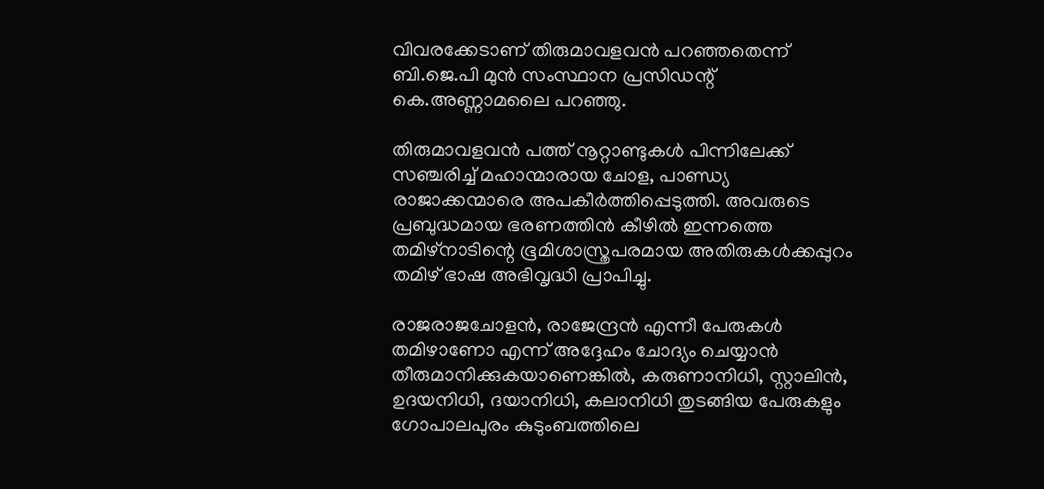വിവരക്കേടാണ് തിരുമാവളവൻ പറഞ്ഞതെന്ന് ബി.ജെ.പി മുൻ സംസ്ഥാന പ്രസിഡന്റ് കെ.അണ്ണാമലൈ പറഞ്ഞു.

തിരുമാവളവൻ പത്ത് നൂറ്റാണ്ടുകൾ പിന്നിലേക്ക് സഞ്ചരിച്ച് മഹാന്മാരായ ചോള, പാണ്ഡ്യ രാജാക്കന്മാരെ അപകീർത്തിപ്പെടുത്തി. അവരുടെ പ്രബുദ്ധമായ ഭരണത്തിൻ കീഴിൽ ഇന്നത്തെ തമിഴ്നാടിന്റെ ഭൂമിശാസ്ത്രപരമായ അതിരുകൾക്കപ്പുറം തമിഴ് ഭാഷ അഭിവൃദ്ധി പ്രാപിച്ചു.

രാജരാജചോളൻ, രാജേന്ദ്രൻ എന്നീ പേരുകൾ തമിഴാണോ എന്ന് അദ്ദേഹം ചോദ്യം ചെയ്യാൻ തീരുമാനിക്കുകയാണെങ്കിൽ, കരുണാനിധി, സ്റ്റാലിൻ, ഉദയനിധി, ദയാനിധി, കലാനിധി തുടങ്ങിയ പേരുകളും ഗോപാലപുരം കുടുംബത്തിലെ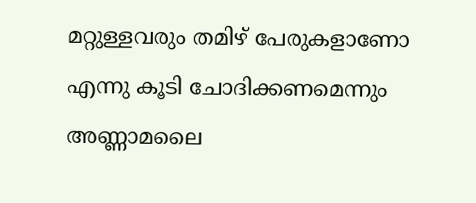മറ്റുള്ളവരും തമിഴ് പേരുകളാണോ എന്നു കൂടി ചോദിക്കണമെന്നും അണ്ണാമലൈ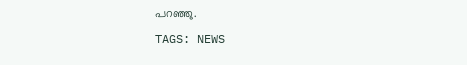പറഞ്ഞു.

TAGS: NEWS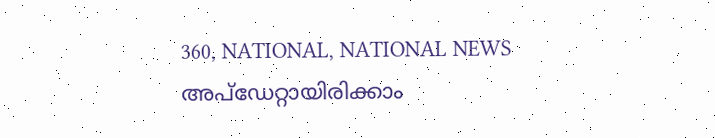360, NATIONAL, NATIONAL NEWS
അപ്ഡേറ്റായിരിക്കാം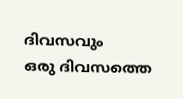ദിവസവും
ഒരു ദിവസത്തെ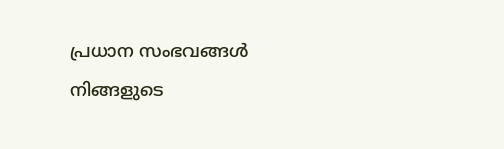പ്രധാന സംഭവങ്ങൾ നിങ്ങളുടെ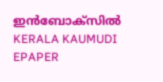ഇൻബോക്സിൽ
KERALA KAUMUDI EPAPER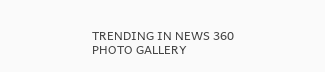TRENDING IN NEWS 360
PHOTO GALLERY